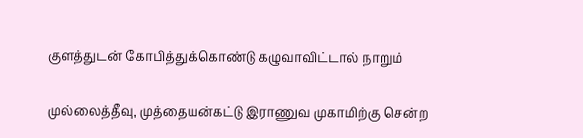குளத்துடன் கோபித்துக்கொண்டு கழுவாவிட்டால் நாறும்

முல்லைத்தீவு, முத்தையன்கட்டு இராணுவ முகாமிற்கு சென்ற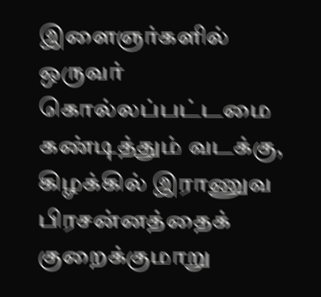இளைஞர்களில் ஒருவர் கொல்லப்பட்டமை கண்டித்தும் வடக்கு, கிழக்கில் இராணுவ பிரசன்னத்தைக் குறைக்குமாறு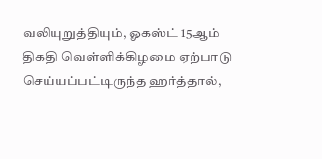வலியுறுத்தியும், ஓகஸ்ட் 15ஆம் திகதி வெள்ளிக்கிழமை ஏற்பாடு செய்யப்பட்டிருந்த ஹர்த்தால்,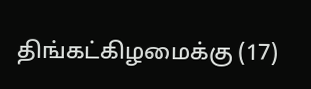திங்கட்கிழமைக்கு (17)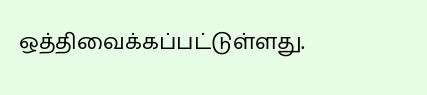ஒத்திவைக்கப்பட்டுள்ளது.